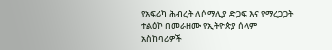የአፍሪካ ሕብረት ለሶማሊያ ድጋፍ እና የማረጋጋት ተልዕኮ በመራዘሙ የኢትዮጵያ ሰላም አስከባሪዎች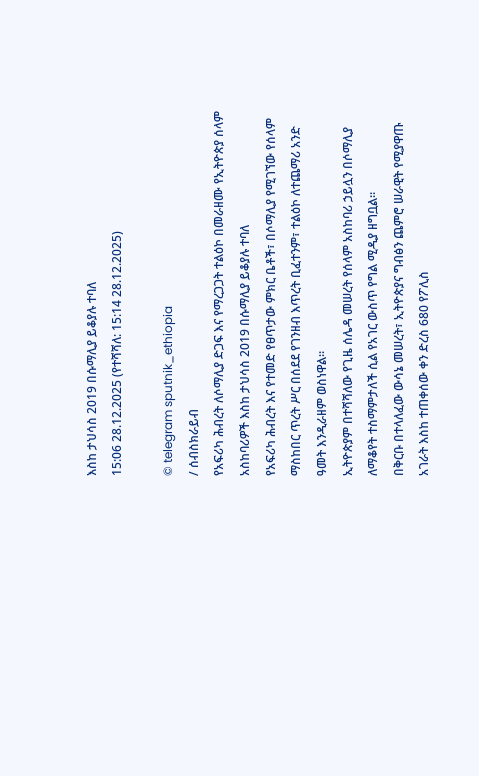እስከ ታህሳስ 2019 በሱማሊያ ይቆያሉ ተባለ
15:06 28.12.2025 (የተሻሻለ: 15:14 28.12.2025)

© telegram sputnik_ethiopia
/ ሰብስክራይብ
የአፍሪካ ሕብረት ለሶማሊያ ድጋፍ እና የማረጋጋት ተልዕኮ በመራዘሙ የኢትዮጵያ ሰላም አስከባሪዎች እስከ ታህሳስ 2019 በሱማሊያ ይቆያሉ ተባለ
የአፍሪካ ሕብረት እና የተመድ የፀጥታው ምክር ቤቶች፣ በሶማሊያ የሚገኘው የሰላም ማስከበር ጥረት ሥር በሰደደ የገንዘብ እጥረት ቢፈተንም፣ ተልዕኮ ለተጨማሪ አንድ ዓመት እንዲራዘም ወስነዋል።
ኢትዮጵያም በተሻሻለው የጊዜ ሰሌዳ መሠረት የሰላም አስከባሪ ኃይሏን በሶማሊያ ለማቆየት ተስማምታለች ሲል የአገር ውስጥ የግል ሚዲያ ዘግቧል።
በቅርቡ በተላለፈው ውሳኔ መሠረት፣ ኢትዮጵያና ግብፅን ጨምሮ ሠራዊት የሚያዋጡ አገራት እስከ ተጠቀሰው ቀን ድረስ 680 የፖሊስ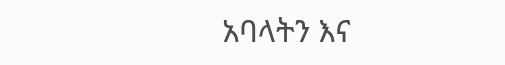አባላትን እና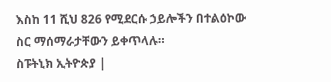እስከ 11 ሺህ 826 የሚደርሱ ኃይሎችን በተልዕኮው ስር ማሰማራታቸውን ይቀጥላሉ።
ስፑትኒክ ኢትዮጵያ |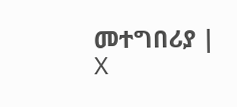መተግበሪያ | X